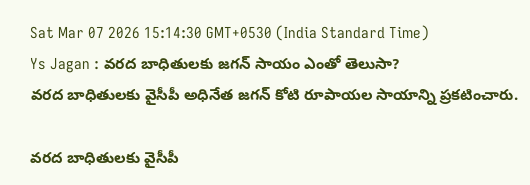Sat Mar 07 2026 15:14:30 GMT+0530 (India Standard Time)
Ys Jagan : వరద బాధితులకు జగన్ సాయం ఎంతో తెలుసా?
వరద బాధితులకు వైసీపీ అధినేత జగన్ కోటి రూపాయల సాయాన్ని ప్రకటించారు.

వరద బాధితులకు వైసీపీ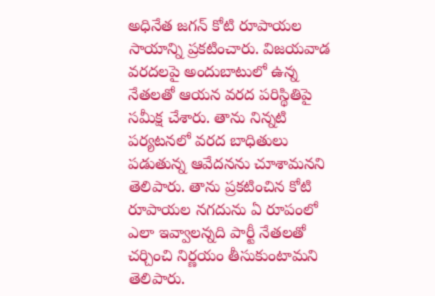అధినేత జగన్ కోటి రూపాయల సాయాన్ని ప్రకటించారు. విజయవాడ వరదలపై అందుబాటులో ఉన్న నేతలతో ఆయన వరద పరిస్థితిపై సమీక్ష చేశారు. తాను నిన్నటి పర్యటనలో వరద బాధితులు పడుతున్న ఆవేదనను చూశామనని తెలిపారు. తాను ప్రకటించిన కోటి రూపాయల నగదును ఏ రూపంలో ఎలా ఇవ్వాలన్నది పార్టీ నేతలతో చర్చించి నిర్ణయం తీసుకుంటామని తెలిపారు.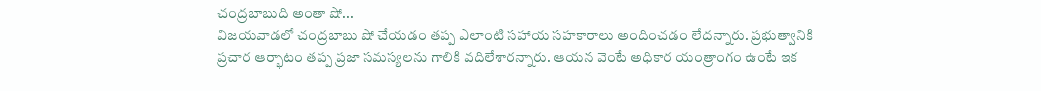చంద్రబాబుది అంతా షో...
విజయవాడలో చంద్రబాబు షో చేయడం తప్ప ఎలాంటి సహాయ సహకారాలు అందించడం లేదన్నారు. ప్రభుత్వానికి ప్రచార ఆర్భాటం తప్ప ప్రజా సమస్యలను గాలికి వదిలేశారన్నారు. ఆయన వెంటే అధికార యంత్రాంగం ఉంటే ఇక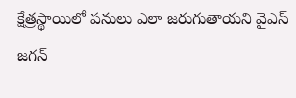క్షేత్రస్థాయిలో పనులు ఎలా జరుగుతాయని వైఎస్ జగన్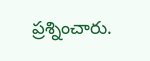ప్రశ్నించారు.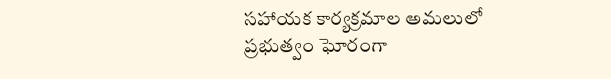సహాయక కార్యక్రమాల అమలులో ప్రభుత్వం ఘోరంగా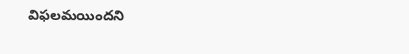విఫలమయిందని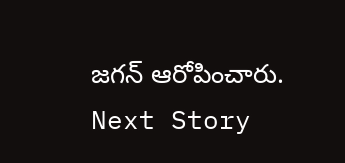జగన్ ఆరోపించారు.
Next Story